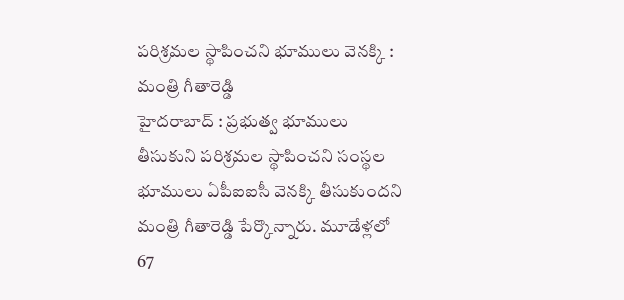పరిశ్రమల స్థాపించని భూములు వెనక్కి : మంత్రి గీతారెడ్డి
హైదరాబాద్ : ప్రభుత్వ భూములు తీసుకుని పరిశ్రమల స్థాపించని సంస్థల భూములు ఏపీఐఐసీ వెనక్కి తీసుకుందని
మంత్రి గీతారెడ్డి పేర్కొన్నారు. మూడేళ్లలో 67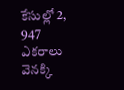కేసుల్లో 2, 947 ఎకరాలు వెనక్కి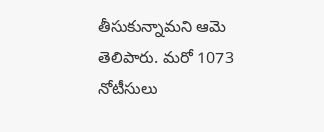తీసుకున్నామని ఆమె తెలిపారు. మరో 1073 నోటీసులు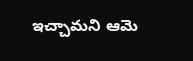ఇచ్చామని ఆమె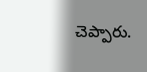చెప్పారు.